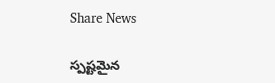Share News

స్పష్టమైన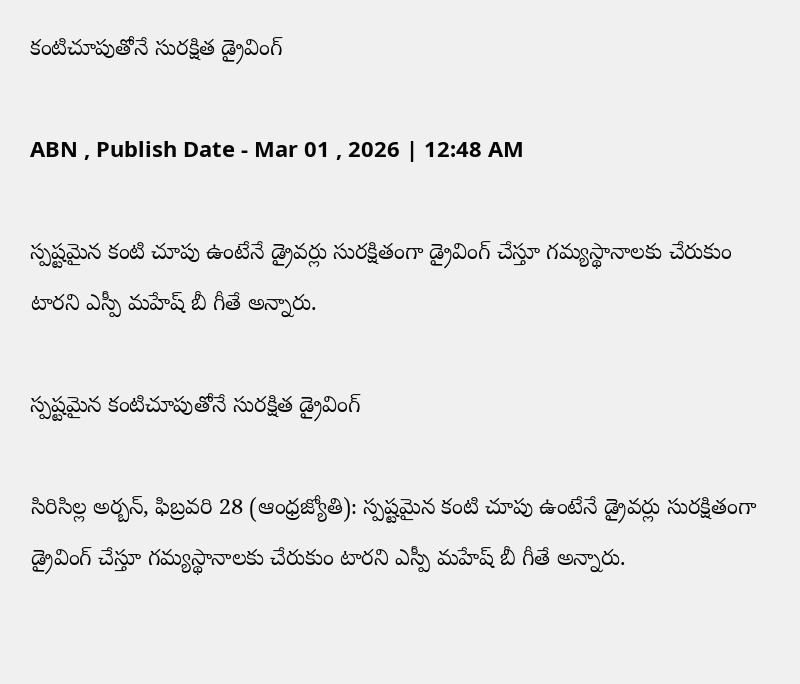కంటిచూపుతోనే సురక్షిత డ్రైవింగ్‌

ABN , Publish Date - Mar 01 , 2026 | 12:48 AM

స్పష్టమైన కంటి చూపు ఉంటేనే డ్రైవర్లు సురక్షితంగా డ్రైవింగ్‌ చేస్తూ గమ్యస్థానాలకు చేరుకుం టారని ఎస్పీ మహేష్‌ బీ గీతే అన్నారు.

స్పష్టమైన కంటిచూపుతోనే సురక్షిత డ్రైవింగ్‌

సిరిసిల్ల అర్బన్‌, ఫిబ్రవరి 28 (ఆంధ్రజ్యోతి): స్పష్టమైన కంటి చూపు ఉంటేనే డ్రైవర్లు సురక్షితంగా డ్రైవింగ్‌ చేస్తూ గమ్యస్థానాలకు చేరుకుం టారని ఎస్పీ మహేష్‌ బీ గీతే అన్నారు.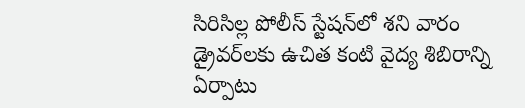సిరిసిల్ల పోలీస్‌ స్టేషన్‌లో శని వారం డ్రైవర్‌లకు ఉచిత కంటి వైద్య శిబిరాన్ని ఏర్పాటు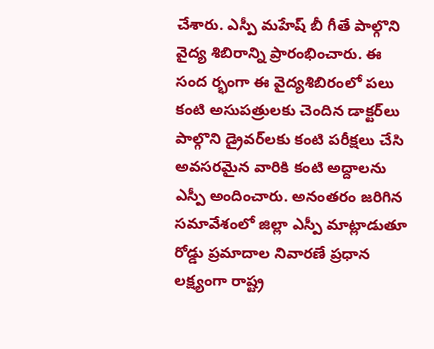చేశారు. ఎస్పీ మహేష్‌ బీ గీతే పాల్గొని వైద్య శిబిరాన్ని ప్రారంభించారు. ఈ సంద ర్భంగా ఈ వైద్యశిబిరంలో పలు కంటి అసుపత్రులకు చెందిన డాక్టర్‌లు పాల్గొని డ్రైవర్‌లకు కంటి పరీక్షలు చేసి అవసరమైన వారికి కంటి అద్దాలను ఎస్పీ అందించారు. అనంతరం జరిగిన సమావేశంలో జిల్లా ఎస్పీ మాట్లాడుతూ రోడ్డు ప్రమాదాల నివారణే ప్రధాన లక్ష్యంగా రాష్ట్ర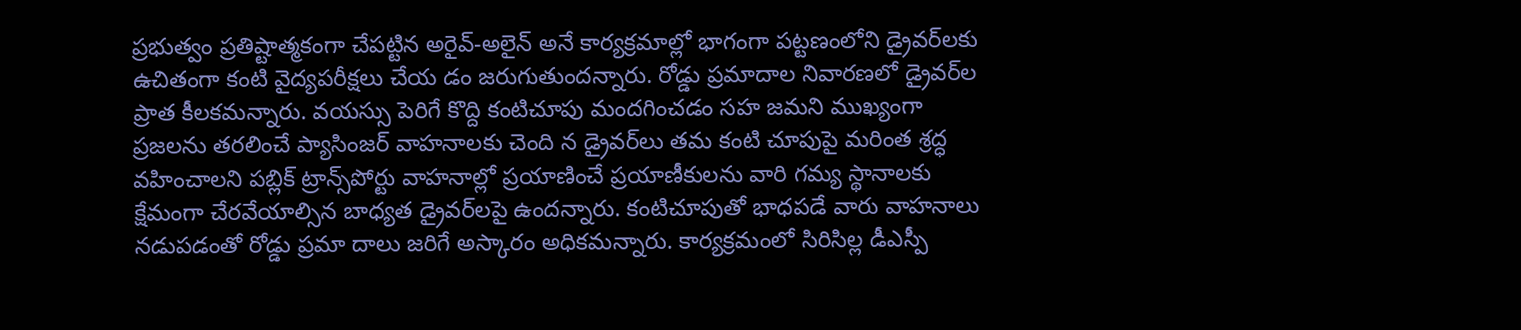ప్రభుత్వం ప్రతిష్టాత్మకంగా చేపట్టిన అరైవ్‌-అలైన్‌ అనే కార్యక్రమాల్లో భాగంగా పట్టణంలోని డ్రైవర్‌లకు ఉచితంగా కంటి వైద్యపరీక్షలు చేయ డం జరుగుతుందన్నారు. రోడ్డు ప్రమాదాల నివారణలో డ్రైవర్‌ల ప్రాత కీలకమన్నారు. వయస్సు పెరిగే కొద్ది కంటిచూపు మందగించడం సహ జమని ముఖ్యంగా ప్రజలను తరలించే ప్యాసింజర్‌ వాహనాలకు చెంది న డ్రైవర్‌లు తమ కంటి చూపుపై మరింత శ్రద్ధ వహించాలని పబ్లిక్‌ ట్రాన్స్‌పోర్టు వాహనాల్లో ప్రయాణించే ప్రయాణీకులను వారి గమ్య స్థానాలకు క్షేమంగా చేరవేయాల్సిన బాధ్యత డ్రైవర్‌లపై ఉందన్నారు. కంటిచూపుతో భాధపడే వారు వాహనాలు నడుపడంతో రోడ్డు ప్రమా దాలు జరిగే అస్కారం అధికమన్నారు. కార్యక్రమంలో సిరిసిల్ల డీఎస్పీ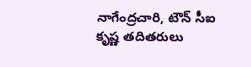నాగేంద్రచారి, టౌన్‌ సీఐ కృష్ణ తదితరులు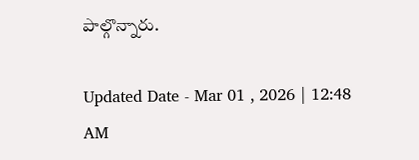పాల్గొన్నారు.

Updated Date - Mar 01 , 2026 | 12:48 AM